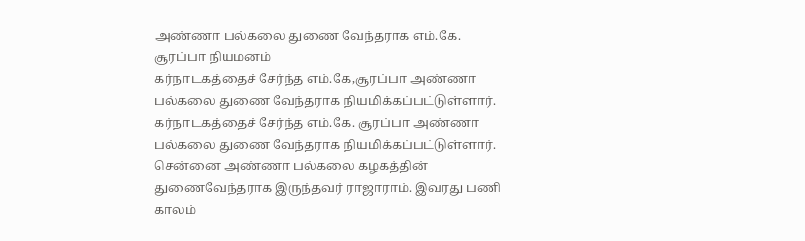அண்ணா பல்கலை துணை வேந்தராக எம்.கே. சூரப்பா நியமனம்
கர்நாடகத்தைச் சேர்ந்த எம்.கே,சூரப்பா அண்ணா பல்கலை துணை வேந்தராக நியமிக்கப்பட்டுள்ளார்.
கர்நாடகத்தைச் சேர்ந்த எம்.கே. சூரப்பா அண்ணா பல்கலை துணை வேந்தராக நியமிக்கப்பட்டுள்ளார்.
சென்னை அண்ணா பல்கலை கழகத்தின் துணைவேந்தராக இருந்தவர் ராஜாராம். இவரது பணி காலம்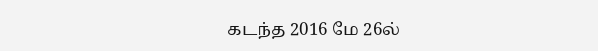கடந்த 2016 மே 26ல்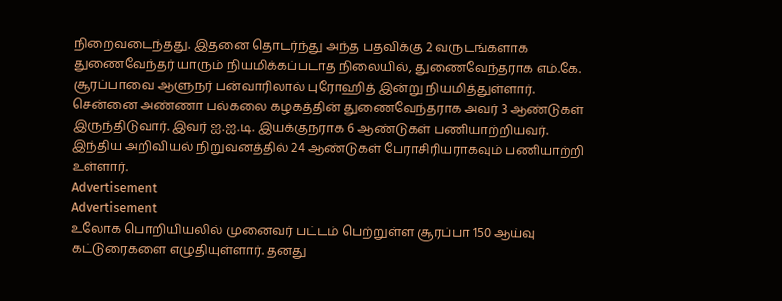நிறைவடைந்தது. இதனை தொடர்ந்து அந்த பதவிக்கு 2 வருடங்களாக துணைவேந்தர் யாரும் நியமிக்கப்படாத நிலையில், துணைவேந்தராக எம்.கே. சூரப்பாவை ஆளுநர் பன்வாரிலால் புரோஹித் இன்று நியமித்துள்ளார்.
சென்னை அண்ணா பல்கலை கழகத்தின் துணைவேந்தராக அவர் 3 ஆண்டுகள் இருந்திடுவார். இவர் ஐ.ஐ.டி. இயக்குநராக 6 ஆண்டுகள் பணியாற்றியவர். இந்திய அறிவியல் நிறுவனத்தில் 24 ஆண்டுகள் பேராசிரியராகவும் பணியாற்றி உள்ளார்.
Advertisement
Advertisement
உலோக பொறியியலில் முனைவர் பட்டம் பெற்றுள்ள சூரப்பா 150 ஆய்வு கட்டுரைகளை எழுதியுள்ளார். தனது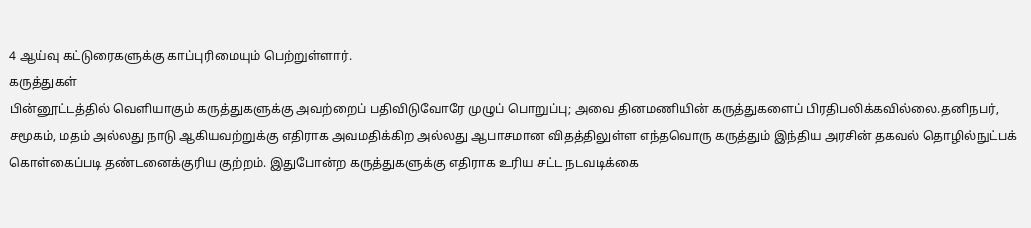4 ஆய்வு கட்டுரைகளுக்கு காப்புரிமையும் பெற்றுள்ளார்.
கருத்துகள்
பின்னூட்டத்தில் வெளியாகும் கருத்துகளுக்கு அவற்றைப் பதிவிடுவோரே முழுப் பொறுப்பு; அவை தினமணியின் கருத்துகளைப் பிரதிபலிக்கவில்லை.தனிநபர், சமூகம், மதம் அல்லது நாடு ஆகியவற்றுக்கு எதிராக அவமதிக்கிற அல்லது ஆபாசமான விதத்திலுள்ள எந்தவொரு கருத்தும் இந்திய அரசின் தகவல் தொழில்நுட்பக் கொள்கைப்படி தண்டனைக்குரிய குற்றம். இதுபோன்ற கருத்துகளுக்கு எதிராக உரிய சட்ட நடவடிக்கை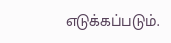எடுக்கப்படும்.